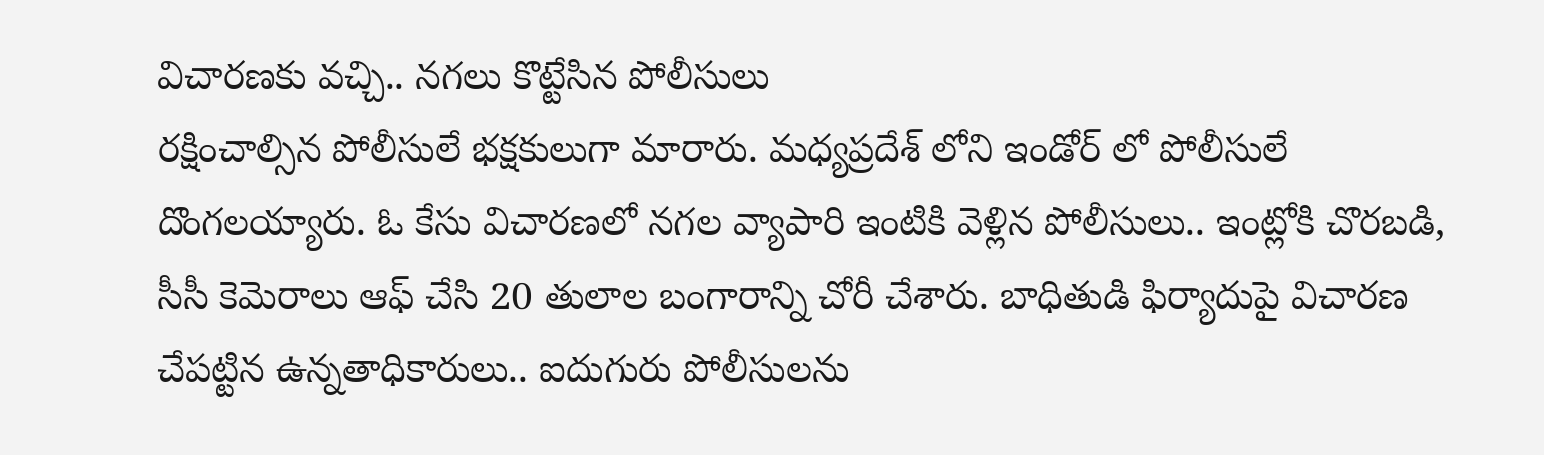విచారణకు వచ్చి.. నగలు కొట్టేసిన పోలీసులు
రక్షించాల్సిన పోలీసులే భక్షకులుగా మారారు. మధ్యప్రదేశ్ లోని ఇండోర్ లో పోలీసులే దొంగలయ్యారు. ఓ కేసు విచారణలో నగల వ్యాపారి ఇంటికి వెళ్లిన పోలీసులు.. ఇంట్లోకి చొరబడి, సీసీ కెమెరాలు ఆఫ్ చేసి 20 తులాల బంగారాన్ని చోరీ చేశారు. బాధితుడి ఫిర్యాదుపై విచారణ చేపట్టిన ఉన్నతాధికారులు.. ఐదుగురు పోలీసులను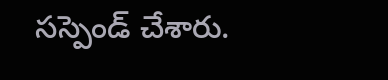సస్పెండ్ చేశారు.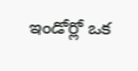ఇండోర్లో ఒక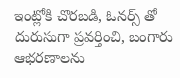ఇంట్లోకి చొరబడి, ఓనర్స్ తో దురుసుగా ప్రవర్తించి, బంగారు ఆభరణాలను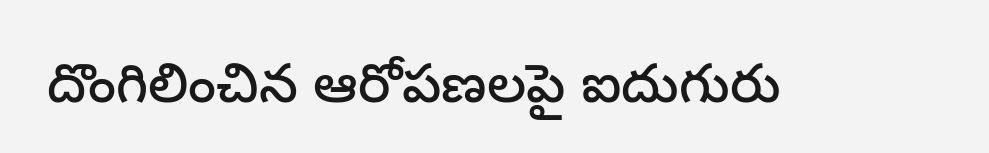దొంగిలించిన ఆరోపణలపై ఐదుగురు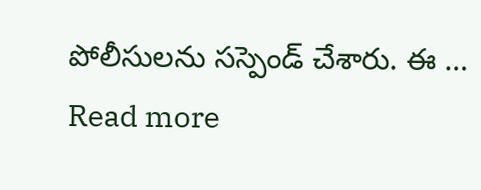పోలీసులను సస్పెండ్ చేశారు. ఈ … Read more